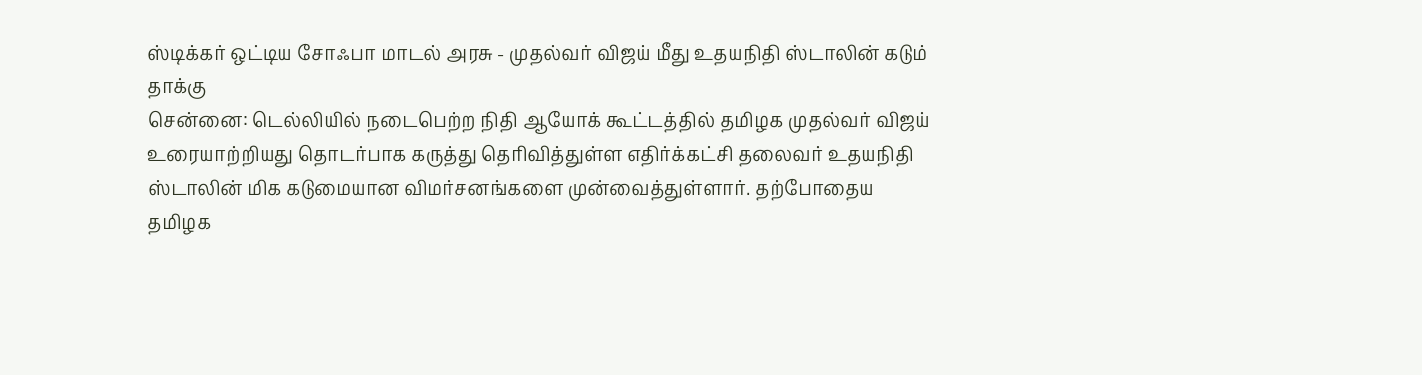ஸ்டிக்கர் ஒட்டிய சோஃபா மாடல் அரசு - முதல்வர் விஜய் மீது உதயநிதி ஸ்டாலின் கடும் தாக்கு
சென்னை: டெல்லியில் நடைபெற்ற நிதி ஆயோக் கூட்டத்தில் தமிழக முதல்வர் விஜய் உரையாற்றியது தொடர்பாக கருத்து தெரிவித்துள்ள எதிர்க்கட்சி தலைவர் உதயநிதி ஸ்டாலின் மிக கடுமையான விமர்சனங்களை முன்வைத்துள்ளார். தற்போதைய தமிழக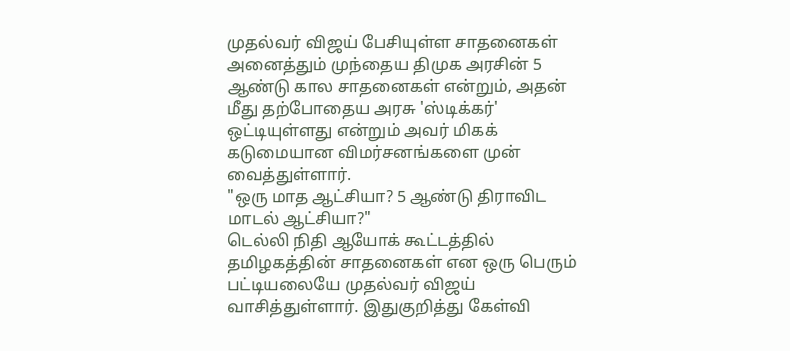முதல்வர் விஜய் பேசியுள்ள சாதனைகள் அனைத்தும் முந்தைய திமுக அரசின் 5 ஆண்டு கால சாதனைகள் என்றும், அதன் மீது தற்போதைய அரசு 'ஸ்டிக்கர்' ஒட்டியுள்ளது என்றும் அவர் மிகக் கடுமையான விமர்சனங்களை முன் வைத்துள்ளார்.
"ஒரு மாத ஆட்சியா? 5 ஆண்டு திராவிட மாடல் ஆட்சியா?"
டெல்லி நிதி ஆயோக் கூட்டத்தில் தமிழகத்தின் சாதனைகள் என ஒரு பெரும் பட்டியலையே முதல்வர் விஜய் வாசித்துள்ளார். இதுகுறித்து கேள்வி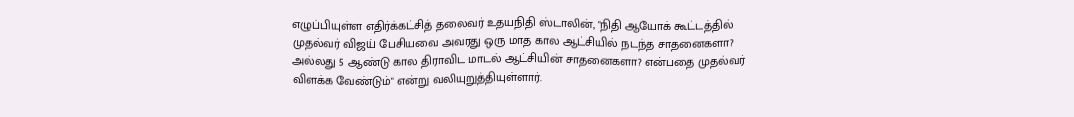எழுப்பியுள்ள எதிர்க்கட்சித் தலைவர் உதயநிதி ஸ்டாலின், "நிதி ஆயோக் கூட்டத்தில் முதல்வர் விஜய் பேசியவை அவரது ஒரு மாத கால ஆட்சியில் நடந்த சாதனைகளா? அல்லது 5 ஆண்டு கால திராவிட மாடல் ஆட்சியின் சாதனைகளா? என்பதை முதல்வர் விளக்க வேண்டும்" என்று வலியுறுத்தியுள்ளார்.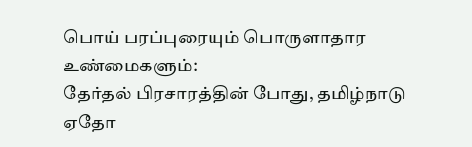பொய் பரப்புரையும் பொருளாதார உண்மைகளும்:
தேர்தல் பிரசாரத்தின் போது, தமிழ்நாடு ஏதோ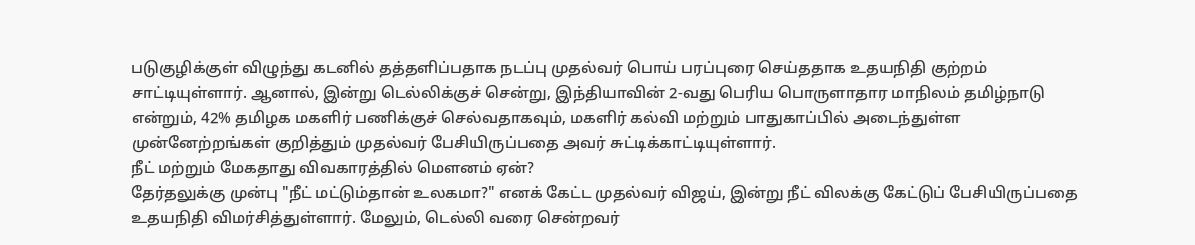படுகுழிக்குள் விழுந்து கடனில் தத்தளிப்பதாக நடப்பு முதல்வர் பொய் பரப்புரை செய்ததாக உதயநிதி குற்றம் சாட்டியுள்ளார். ஆனால், இன்று டெல்லிக்குச் சென்று, இந்தியாவின் 2-வது பெரிய பொருளாதார மாநிலம் தமிழ்நாடு என்றும், 42% தமிழக மகளிர் பணிக்குச் செல்வதாகவும், மகளிர் கல்வி மற்றும் பாதுகாப்பில் அடைந்துள்ள முன்னேற்றங்கள் குறித்தும் முதல்வர் பேசியிருப்பதை அவர் சுட்டிக்காட்டியுள்ளார்.
நீட் மற்றும் மேகதாது விவகாரத்தில் மௌனம் ஏன்?
தேர்தலுக்கு முன்பு "நீட் மட்டும்தான் உலகமா?" எனக் கேட்ட முதல்வர் விஜய், இன்று நீட் விலக்கு கேட்டுப் பேசியிருப்பதை உதயநிதி விமர்சித்துள்ளார். மேலும், டெல்லி வரை சென்றவர்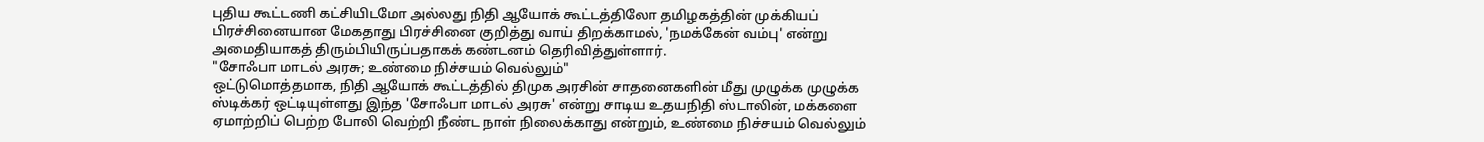புதிய கூட்டணி கட்சியிடமோ அல்லது நிதி ஆயோக் கூட்டத்திலோ தமிழகத்தின் முக்கியப் பிரச்சினையான மேகதாது பிரச்சினை குறித்து வாய் திறக்காமல், 'நமக்கேன் வம்பு' என்று அமைதியாகத் திரும்பியிருப்பதாகக் கண்டனம் தெரிவித்துள்ளார்.
"சோஃபா மாடல் அரசு; உண்மை நிச்சயம் வெல்லும்"
ஒட்டுமொத்தமாக, நிதி ஆயோக் கூட்டத்தில் திமுக அரசின் சாதனைகளின் மீது முழுக்க முழுக்க ஸ்டிக்கர் ஒட்டியுள்ளது இந்த 'சோஃபா மாடல் அரசு' என்று சாடிய உதயநிதி ஸ்டாலின், மக்களை ஏமாற்றிப் பெற்ற போலி வெற்றி நீண்ட நாள் நிலைக்காது என்றும், உண்மை நிச்சயம் வெல்லும்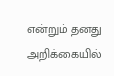என்றும் தனது அறிக்கையில்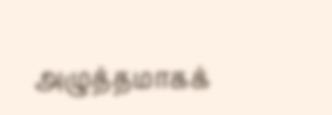அழுத்தமாகக்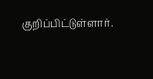குறிப்பிட்டுள்ளார்.